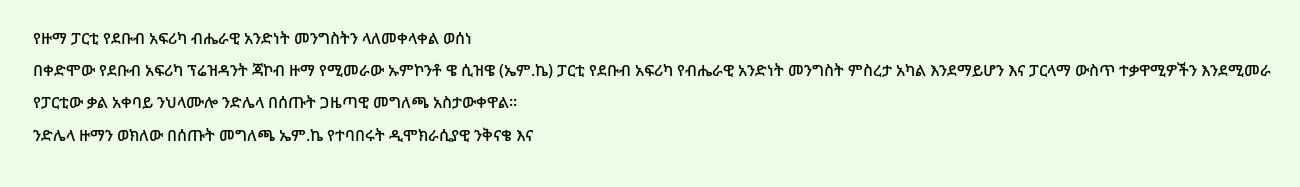የዙማ ፓርቲ የደቡብ አፍሪካ ብሔራዊ አንድነት መንግስትን ላለመቀላቀል ወሰነ
በቀድሞው የደቡብ አፍሪካ ፕሬዝዳንት ጃኮብ ዙማ የሚመራው ኡምኮንቶ ዌ ሲዝዌ (ኤም.ኬ) ፓርቲ የደቡብ አፍሪካ የብሔራዊ አንድነት መንግስት ምስረታ አካል እንደማይሆን እና ፓርላማ ውስጥ ተቃዋሚዎችን እንደሚመራ የፓርቲው ቃል አቀባይ ንህላሙሎ ንድሌላ በሰጡት ጋዜጣዊ መግለጫ አስታውቀዋል።
ንድሌላ ዙማን ወክለው በሰጡት መግለጫ ኤም.ኬ የተባበሩት ዲሞክራሲያዊ ንቅናቄ እና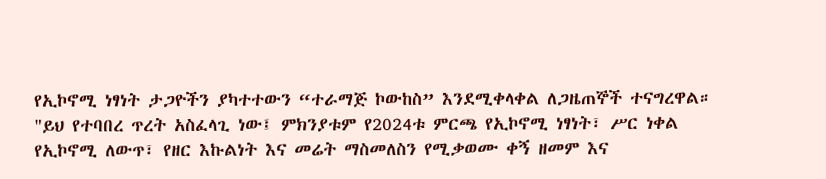የኢኮኖሚ ነፃነት ታጋዮችን ያካተተውን “ተራማጅ ኮውከስ” እንደሚቀላቀል ለጋዜጠኞች ተናግረዋል።
"ይህ የተባበረ ጥረት አስፈላጊ ነው፤ ምክንያቱም የ2024ቱ ምርጫ የኢኮኖሚ ነፃነት፣ ሥር ነቀል የኢኮኖሚ ለውጥ፣ የዘር እኩልነት እና መሬት ማስመለስን የሚቃወሙ ቀኝ ዘመም እና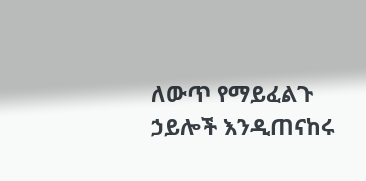ለውጥ የማይፈልጉ ኃይሎች እንዲጠናከሩ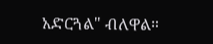አድርጓል" ብለዋል።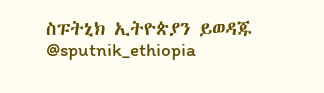ስፑትኒክ ኢትዮጵያን ይወዳጁ @sputnik_ethiopia